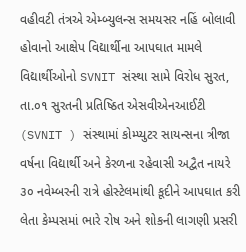વહીવટી તંત્રએ એમ્બ્યુલન્સ સમયસર નહિં બોલાવી હોવાનો આક્ષેપ વિદ્યાર્થીના આપઘાત મામલે વિદ્યાર્થીઓનો SVNIT સંસ્થા સામે વિરોધ સુરત, તા.૦૧ સુરતની પ્રતિષ્ઠિત એસવીએનઆઈટી (SVNIT ) સંસ્થામાં કોમ્પ્યુટર સાયન્સના ત્રીજા વર્ષના વિદ્યાર્થી અને કેરળના રહેવાસી અદ્વૈત નાયરે ૩૦ નવેમ્બરની રાત્રે હોસ્ટેલમાંથી કૂદીને આપઘાત કરી લેતા કેમ્પસમાં ભારે રોષ અને શોકની લાગણી પ્રસરી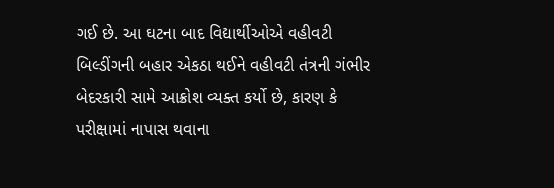ગઈ છે. આ ઘટના બાદ વિદ્યાર્થીઓએ વહીવટી બિલ્ડીંગની બહાર એકઠા થઈને વહીવટી તંત્રની ગંભીર બેદરકારી સામે આક્રોશ વ્યક્ત કર્યો છે, કારણ કે પરીક્ષામાં નાપાસ થવાના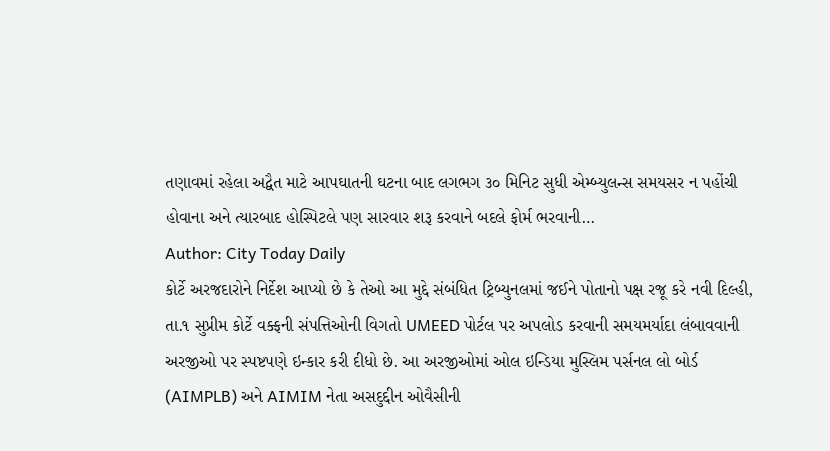તણાવમાં રહેલા અદ્વૈત માટે આપઘાતની ઘટના બાદ લગભગ ૩૦ મિનિટ સુધી એમ્બ્યુલન્સ સમયસર ન પહોંચી હોવાના અને ત્યારબાદ હોસ્પિટલે પણ સારવાર શરૂ કરવાને બદલે ફોર્મ ભરવાની…
Author: City Today Daily
કોર્ટે અરજદારોને નિર્દેશ આપ્યો છે કે તેઓ આ મુદ્દે સંબંધિત ટ્રિબ્યુનલમાં જઈને પોતાનો પક્ષ રજૂ કરે નવી દિલ્હી, તા.૧ સુપ્રીમ કોર્ટે વક્ફની સંપત્તિઓની વિગતો UMEED પોર્ટલ પર અપલોડ કરવાની સમયમર્યાદા લંબાવવાની અરજીઓ પર સ્પષ્ટપણે ઇન્કાર કરી દીધો છે. આ અરજીઓમાં ઓલ ઇન્ડિયા મુસ્લિમ પર્સનલ લો બોર્ડ (AIMPLB) અને AIMIM નેતા અસદુદ્દીન ઓવૈસીની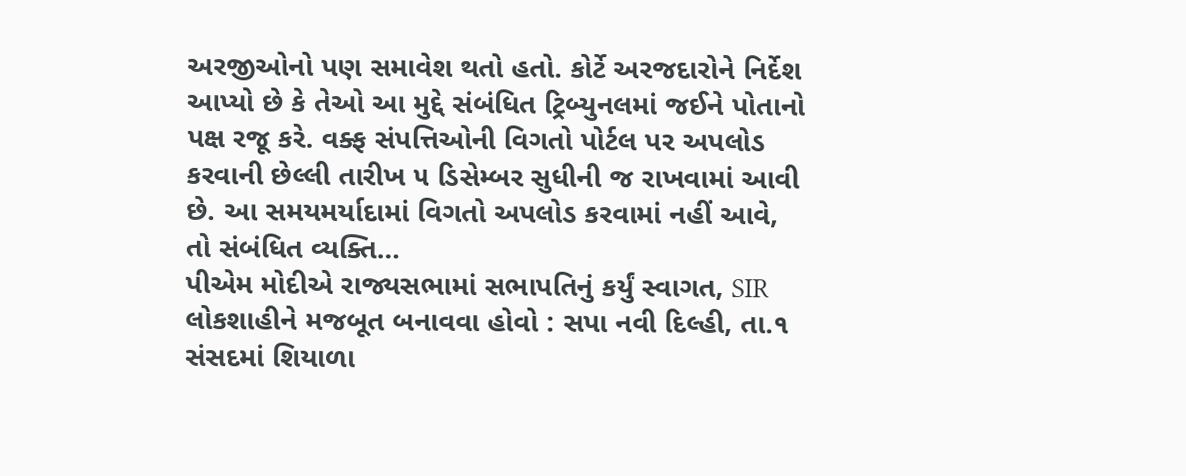અરજીઓનો પણ સમાવેશ થતો હતો. કોર્ટે અરજદારોને નિર્દેશ આપ્યો છે કે તેઓ આ મુદ્દે સંબંધિત ટ્રિબ્યુનલમાં જઈને પોતાનો પક્ષ રજૂ કરે. વક્ફ સંપત્તિઓની વિગતો પોર્ટલ પર અપલોડ કરવાની છેલ્લી તારીખ ૫ ડિસેમ્બર સુધીની જ રાખવામાં આવી છે. આ સમયમર્યાદામાં વિગતો અપલોડ કરવામાં નહીં આવે, તો સંબંધિત વ્યક્તિ…
પીએમ મોદીએ રાજ્યસભામાં સભાપતિનું કર્યું સ્વાગત, SIR લોકશાહીને મજબૂત બનાવવા હોવો : સપા નવી દિલ્હી, તા.૧ સંસદમાં શિયાળા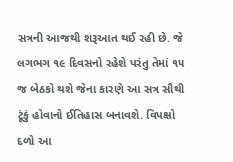સત્રની આજથી શરૂઆત થઈ રહી છે. જે લગભગ ૧૯ દિવસનો રહેશે પરંતુ તેમાં ૧૫ જ બેઠકો થશે જેના કારણે આ સત્ર સૌથી ટૂંકું હોવાનો ઈતિહાસ બનાવશે. વિપક્ષો દળો આ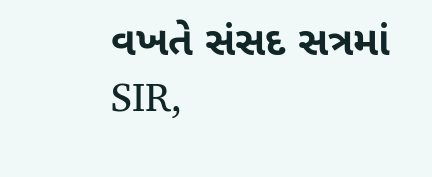વખતે સંસદ સત્રમાં SIR,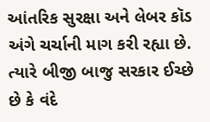આંતરિક સુરક્ષા અને લેબર કૉડ અંગે ચર્ચાની માગ કરી રહ્યા છે. ત્યારે બીજી બાજુ સરકાર ઈચ્છે છે કે વંદે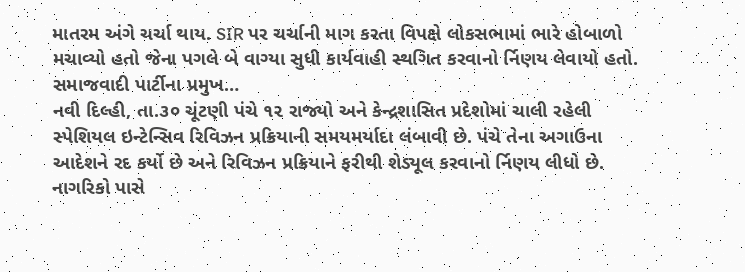માતરમ અંગે ચર્ચા થાય. SIR પર ચર્ચાની માગ કરતા વિપક્ષે લોકસભામાં ભારે હોબાળો મચાવ્યો હતો જેના પગલે બે વાગ્યા સુધી કાર્યવાહી સ્થગિત કરવાનો ર્નિણય લેવાયો હતો. સમાજવાદી પાર્ટીના પ્રમુખ…
નવી દિલ્હી, તા.૩૦ ચૂંટણી પંચે ૧૨ રાજ્યો અને કેન્દ્રશાસિત પ્રદેશોમાં ચાલી રહેલી સ્પેશિયલ ઇન્ટેન્સિવ રિવિઝન પ્રક્રિયાની સમયમર્યાદા લંબાવી છે. પંચે તેના અગાઉના આદેશને રદ કર્યો છે અને રિવિઝન પ્રક્રિયાને ફરીથી શેડ્યૂલ કરવાનો ર્નિણય લીધો છે. નાગરિકો પાસે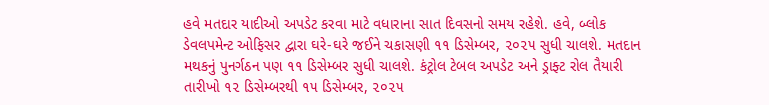હવે મતદાર યાદીઓ અપડેટ કરવા માટે વધારાના સાત દિવસનો સમય રહેશે. હવે, બ્લોક ડેવલપમેન્ટ ઓફિસર દ્વારા ઘરે-ઘરે જઈને ચકાસણી ૧૧ ડિસેમ્બર, ૨૦૨૫ સુધી ચાલશે. મતદાન મથકનું પુનર્ગઠન પણ ૧૧ ડિસેમ્બર સુધી ચાલશે. કંટ્રોલ ટેબલ અપડેટ અને ડ્રાફ્ટ રોલ તૈયારી તારીખો ૧૨ ડિસેમ્બરથી ૧૫ ડિસેમ્બર, ૨૦૨૫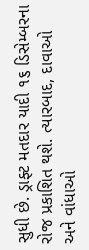સુધી છે. ડ્રાફ્ટ મતદાર યાદી ૧૬ ડિસેમ્બરના રોજ પ્રકાશિત થશે. ત્યારબાદ, દાવાઓ અને વાંધાઓ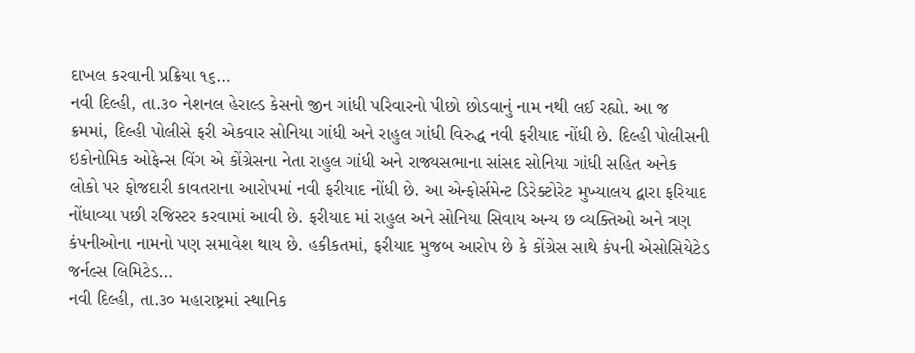દાખલ કરવાની પ્રક્રિયા ૧૬…
નવી દિલ્હી, તા.૩૦ નેશનલ હેરાલ્ડ કેસનો જીન ગાંધી પરિવારનો પીછો છોડવાનું નામ નથી લઈ રહ્યો. આ જ ક્રમમાં, દિલ્હી પોલીસે ફરી એકવાર સોનિયા ગાંધી અને રાહુલ ગાંધી વિરુદ્ધ નવી ફરીયાદ નોંધી છે. દિલ્હી પોલીસની ઇકોનોમિક ઓફેન્સ વિંગ એ કોંગ્રેસના નેતા રાહુલ ગાંધી અને રાજ્યસભાના સાંસદ સોનિયા ગાંધી સહિત અનેક લોકો પર ફોજદારી કાવતરાના આરોપમાં નવી ફરીયાદ નોંધી છે. આ એન્ફોર્સમેન્ટ ડિરેક્ટોરેટ મુખ્યાલય દ્વારા ફરિયાદ નોંધાવ્યા પછી રજિસ્ટર કરવામાં આવી છે. ફરીયાદ માં રાહુલ અને સોનિયા સિવાય અન્ય છ વ્યક્તિઓ અને ત્રણ કંપનીઓના નામનો પણ સમાવેશ થાય છે. હકીકતમાં, ફરીયાદ મુજબ આરોપ છે કે કોંગ્રેસ સાથે કંપની એસોસિયેટેડ જર્નલ્સ લિમિટેડ…
નવી દિલ્હી, તા.૩૦ મહારાષ્ટ્રમાં સ્થાનિક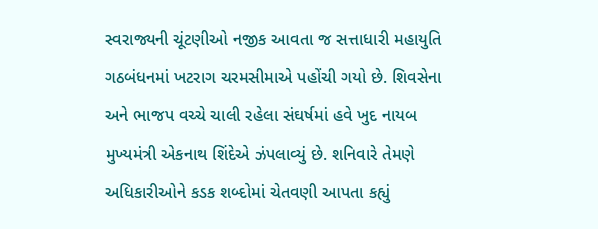સ્વરાજ્યની ચૂંટણીઓ નજીક આવતા જ સત્તાધારી મહાયુતિ ગઠબંધનમાં ખટરાગ ચરમસીમાએ પહોંચી ગયો છે. શિવસેના અને ભાજપ વચ્ચે ચાલી રહેલા સંઘર્ષમાં હવે ખુદ નાયબ મુખ્યમંત્રી એકનાથ શિંદેએ ઝંપલાવ્યું છે. શનિવારે તેમણે અધિકારીઓને કડક શબ્દોમાં ચેતવણી આપતા કહ્યું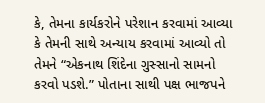કે, તેમના કાર્યકરોને પરેશાન કરવામાં આવ્યા કે તેમની સાથે અન્યાય કરવામાં આવ્યો તો તેમને “એકનાથ શિંદેના ગુસ્સાનો સામનો કરવો પડશે.” પોતાના સાથી પક્ષ ભાજપને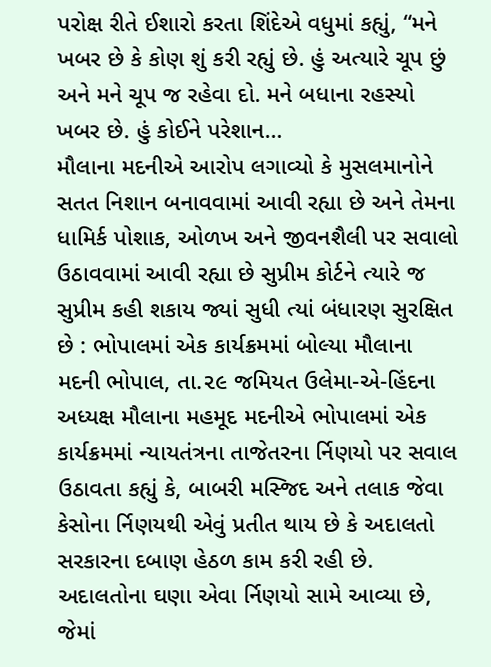પરોક્ષ રીતે ઈશારો કરતા શિંદેએ વધુમાં કહ્યું, “મને ખબર છે કે કોણ શું કરી રહ્યું છે. હું અત્યારે ચૂપ છું અને મને ચૂપ જ રહેવા દો. મને બધાના રહસ્યો ખબર છે. હું કોઈને પરેશાન…
મૌલાના મદનીએ આરોપ લગાવ્યો કે મુસલમાનોને સતત નિશાન બનાવવામાં આવી રહ્યા છે અને તેમના ધામિર્ક પોશાક, ઓળખ અને જીવનશૈલી પર સવાલો ઉઠાવવામાં આવી રહ્યા છે સુપ્રીમ કોર્ટને ત્યારે જ સુપ્રીમ કહી શકાય જ્યાં સુધી ત્યાં બંધારણ સુરક્ષિત છે : ભોપાલમાં એક કાર્યક્રમમાં બોલ્યા મૌલાના મદની ભોપાલ, તા.૨૯ જમિયત ઉલેમા-એ-હિંદના અધ્યક્ષ મૌલાના મહમૂદ મદનીએ ભોપાલમાં એક કાર્યક્રમમાં ન્યાયતંત્રના તાજેતરના ર્નિણયો પર સવાલ ઉઠાવતા કહ્યું કે, બાબરી મસ્જિદ અને તલાક જેવા કેસોના ર્નિણયથી એવું પ્રતીત થાય છે કે અદાલતો સરકારના દબાણ હેઠળ કામ કરી રહી છે. અદાલતોના ઘણા એવા ર્નિણયો સામે આવ્યા છે, જેમાં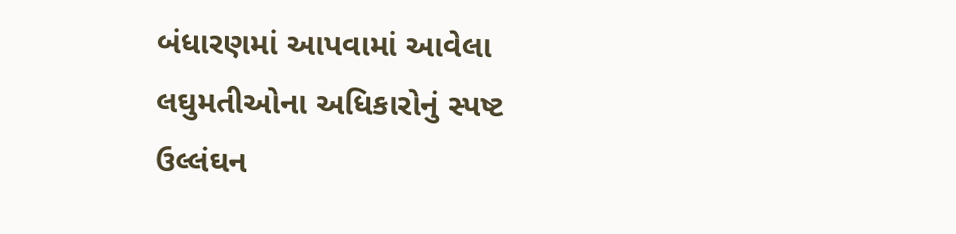બંધારણમાં આપવામાં આવેલા લઘુમતીઓના અધિકારોનું સ્પષ્ટ ઉલ્લંઘન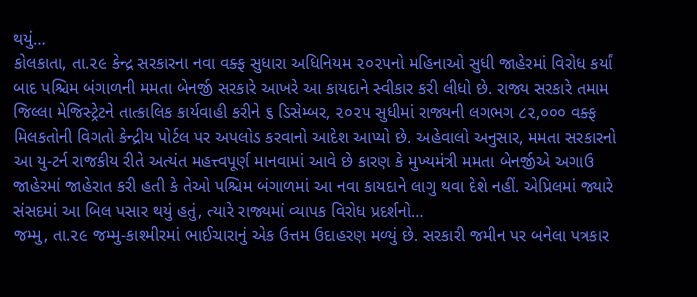થયું…
કોલકાતા, તા.૨૯ કેન્દ્ર સરકારના નવા વક્ફ સુધારા અધિનિયમ ૨૦૨૫નો મહિનાઓ સુધી જાહેરમાં વિરોધ કર્યાં બાદ પશ્ચિમ બંગાળની મમતા બેનર્જી સરકારે આખરે આ કાયદાને સ્વીકાર કરી લીધો છે. રાજ્ય સરકારે તમામ જિલ્લા મેજિસ્ટ્રેટને તાત્કાલિક કાર્યવાહી કરીને ૬ ડિસેમ્બર, ૨૦૨૫ સુધીમાં રાજ્યની લગભગ ૮૨,૦૦૦ વક્ફ મિલકતોની વિગતો કેન્દ્રીય પોર્ટલ પર અપલોડ કરવાનો આદેશ આપ્યો છે. અહેવાલો અનુસાર, મમતા સરકારનો આ યુ-ટર્ન રાજકીય રીતે અત્યંત મહત્ત્વપૂર્ણ માનવામાં આવે છે કારણ કે મુખ્યમંત્રી મમતા બેનર્જીએ અગાઉ જાહેરમાં જાહેરાત કરી હતી કે તેઓ પશ્ચિમ બંગાળમાં આ નવા કાયદાને લાગુ થવા દેશે નહીં. એપ્રિલમાં જ્યારે સંસદમાં આ બિલ પસાર થયું હતું, ત્યારે રાજ્યમાં વ્યાપક વિરોધ પ્રદર્શનો…
જમ્મુ, તા.૨૯ જમ્મુ-કાશ્મીરમાં ભાઈચારાનું એક ઉત્તમ ઉદાહરણ મળ્યું છે. સરકારી જમીન પર બનેલા પત્રકાર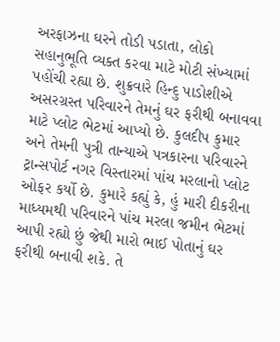અરફાઝના ઘરને તોડી પડાતા, લોકો સહાનુભૂતિ વ્યક્ત કરવા માટે મોટી સંખ્યામાં પહોંચી રહ્યા છે. શુક્રવારે હિન્દુ પાડોશીએ અસરગ્રસ્ત પરિવારને તેમનું ઘર ફરીથી બનાવવા માટે પ્લોટ ભેટમાં આપ્યો છે. કુલદીપ કુમાર અને તેમની પુત્રી તાન્યાએ પત્રકારના પરિવારને ટ્રાન્સપોર્ટ નગર વિસ્તારમાં પાંચ મરલાનો પ્લોટ ઓફર કર્યો છે. કુમારે કહ્યું કે, હું મારી દીકરીના માધ્યમથી પરિવારને પાંચ મરલા જમીન ભેટમાં આપી રહ્યો છું જેથી મારો ભાઈ પોતાનું ઘર ફરીથી બનાવી શકે. તે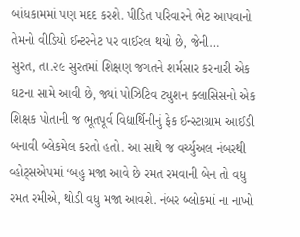બાંધકામમાં પણ મદદ કરશે. પીડિત પરિવારને ભેટ આપવાનો તેમનો વીડિયો ઈન્ટરનેટ પર વાઈરલ થયો છે, જેની…
સુરત, તા.૨૯ સુરતમાં શિક્ષણ જગતને શર્મસાર કરનારી એક ઘટના સામે આવી છે, જ્યાં પોઝિટિવ ટ્યુશન ક્લાસિસનો એક શિક્ષક પોતાની જ ભૂતપૂર્વ વિદ્યાર્થિનીનું ફેક ઈન્સ્ટાગ્રામ આઈડી બનાવી બ્લેકમેલ કરતો હતો. આ સાથે જ વર્ચ્યુઅલ નંબરથી વ્હોટ્સએપમાં ‘બહુ મજા આવે છે રમત રમવાની બેન તો વધુ રમત રમીએ, થોડી વધુ મજા આવશે. નંબર બ્લોકમાં ના નાખો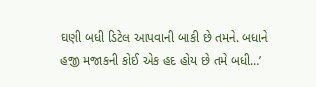ઘણી બધી ડિટેલ આપવાની બાકી છે તમને. બધાને હજી મજાકની કોઈ એક હદ હોય છે તમે બધી…’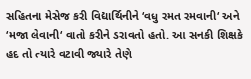સહિતના મેસેજ કરી વિદ્યાર્થિનીને ‘વધુ રમત રમવાની‘ અને ‘મજા લેવાની‘ વાતો કરીને ડરાવતો હતો. આ સનકી શિક્ષકે હદ તો ત્યારે વટાવી જ્યારે તેણે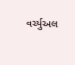વર્ચ્યુઅલ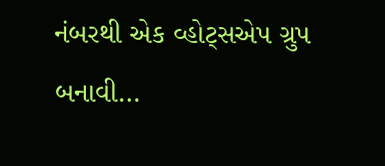નંબરથી એક વ્હોટ્સએપ ગ્રુપ બનાવી…